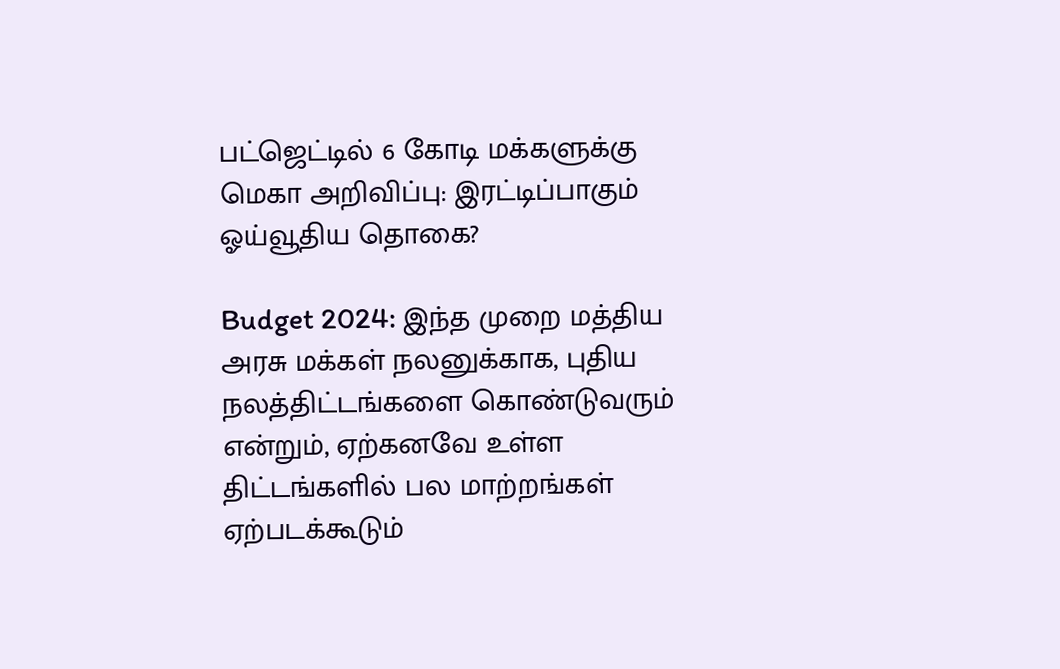பட்ஜெட்டில் 6 கோடி மக்களுக்கு மெகா அறிவிப்பு: இரட்டிப்பாகும் ஓய்வூதிய தொகை?

Budget 2024: இந்த முறை மத்திய அரசு மக்கள் நலனுக்காக, புதிய நலத்திட்டங்களை கொண்டுவரும் என்றும், ஏற்கனவே உள்ள திட்டங்களில் பல மாற்றங்கள் ஏற்படக்கூடும்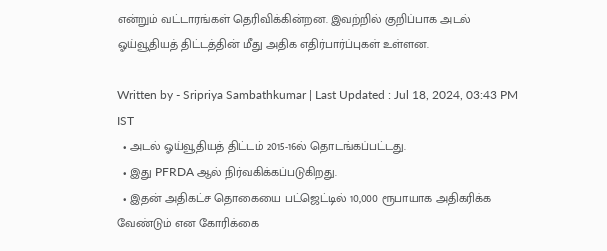என்றும் வட்டாரங்கள் தெரிவிக்கின்றன. இவற்றில் குறிப்பாக அடல் ஓய்வூதியத் திட்டத்தின் மீது அதிக எதிர்பார்ப்புகள் உள்ளன.

Written by - Sripriya Sambathkumar | Last Updated : Jul 18, 2024, 03:43 PM IST
  • அடல் ஓய்வூதியத் திட்டம் 2015-16ல் தொடங்கப்பட்டது.
  • இது PFRDA ஆல் நிர்வகிக்கப்படுகிறது.
  • இதன் அதிகட்ச தொகையை பட்ஜெட்டில் 10,000 ரூபாயாக அதிகரிக்க வேண்டும் என கோரிக்கை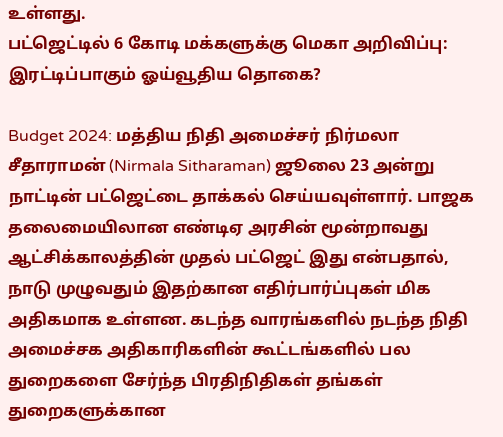உள்ளது.
பட்ஜெட்டில் 6 கோடி மக்களுக்கு மெகா அறிவிப்பு: இரட்டிப்பாகும் ஓய்வூதிய தொகை?

Budget 2024: மத்திய நிதி அமைச்சர் நிர்மலா சீதாராமன் (Nirmala Sitharaman) ஜூலை 23 அன்று நாட்டின் பட்ஜெட்டை தாக்கல் செய்யவுள்ளார். பாஜக தலைமையிலான எண்டிஏ அரசின் மூன்றாவது ஆட்சிக்காலத்தின் முதல் பட்ஜெட் இது என்பதால், நாடு முழுவதும் இதற்கான எதிர்பார்ப்புகள் மிக அதிகமாக உள்ளன. கடந்த வாரங்களில் நடந்த நிதி அமைச்சக அதிகாரிகளின் கூட்டங்களில் பல துறைகளை சேர்ந்த பிரதிநிதிகள் தங்கள் துறைகளுக்கான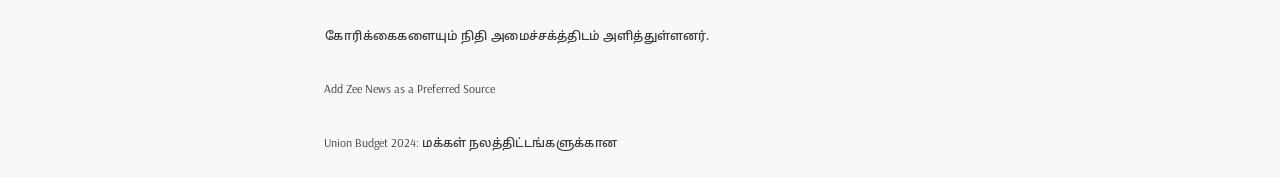கோரிக்கைகளையும் நிதி அமைச்சக்த்திடம் அளித்துள்ளனர்.

Add Zee News as a Preferred Source

Union Budget 2024: மக்கள் நலத்திட்டங்களுக்கான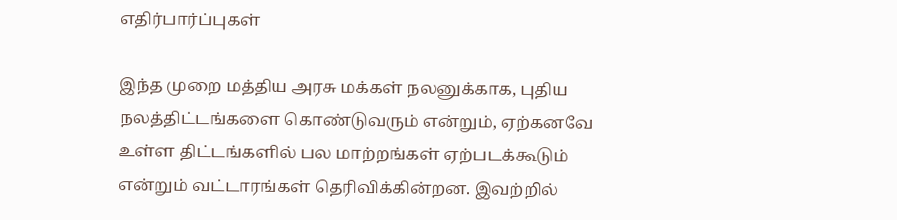எதிர்பார்ப்புகள்

இந்த முறை மத்திய அரசு மக்கள் நலனுக்காக, புதிய நலத்திட்டங்களை கொண்டுவரும் என்றும், ஏற்கனவே உள்ள திட்டங்களில் பல மாற்றங்கள் ஏற்படக்கூடும் என்றும் வட்டாரங்கள் தெரிவிக்கின்றன. இவற்றில்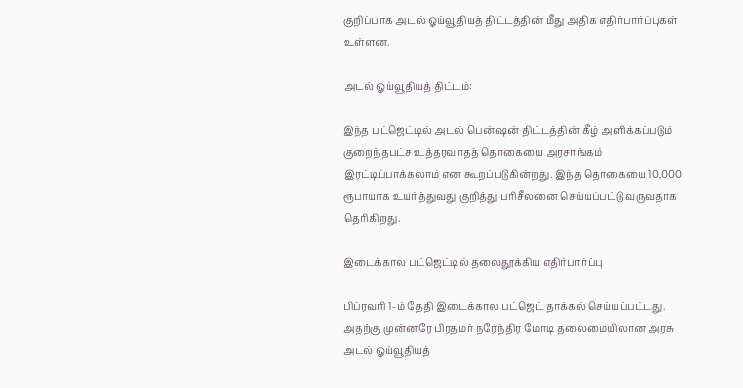குறிப்பாக அடல் ஓய்வூதியத் திட்டத்தின் மீது அதிக எதிர்பார்ப்புகள் உள்ளன.

அடல் ஓய்வூதியத் திட்டம்:

இந்த பட்ஜெட்டில் அடல் பென்ஷன் திட்டத்தின் கீழ் அளிக்கப்படும் குறைந்தபட்ச உத்தரவாதத் தொகையை அரசாங்கம் இரட்டிப்பாக்கலாம் என கூறப்படுகின்றது. இந்த தொகையை 10,000 ரூபாயாக உயர்த்துவது குறித்து பரிசீலனை செய்யப்பட்டு வருவதாக தெரிகிறது.

இடைக்கால பட்ஜெட்டில் தலைதூக்கிய எதிர்பார்ப்பு

பிப்ரவரி 1-ம் தேதி இடைக்கால பட்ஜெட் தாக்கல் செய்யப்பட்டது. அதற்கு முன்னரே பிரதமர் நரேந்திர மோடி தலைமையிலான அரசு அடல் ஓய்வூதியத்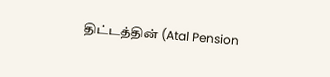திட்டத்தின் (Atal Pension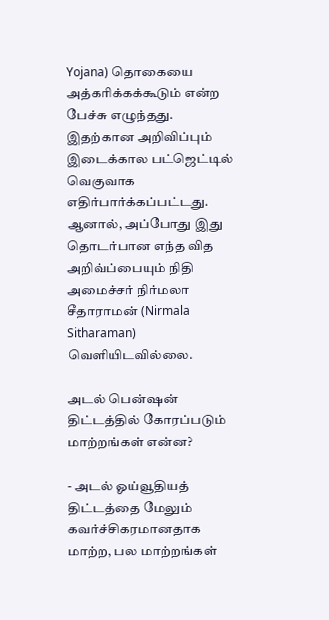Yojana) தொகையை அத்கரிக்கக்கூடும் என்ற பேச்சு எழுந்தது. இதற்கான அறிவிப்பும் இடைக்கால பட்ஜெட்டில் வெகுவாக எதிர்பார்க்கப்பட்டது. ஆனால், அப்போது இது தொடர்பான எந்த வித அறிவ்ப்பையும் நிதி அமைச்சர் நிர்மலா சீதாராமன் (Nirmala Sitharaman) வெளியிடவில்லை.

அடல் பென்ஷன் திட்டத்தில் கோரப்படும் மாற்றங்கள் என்ன?

- அடல் ஓய்வூதியத் திட்டத்தை மேலும் கவர்ச்சிகரமானதாக மாற்ற, பல மாற்றங்கள்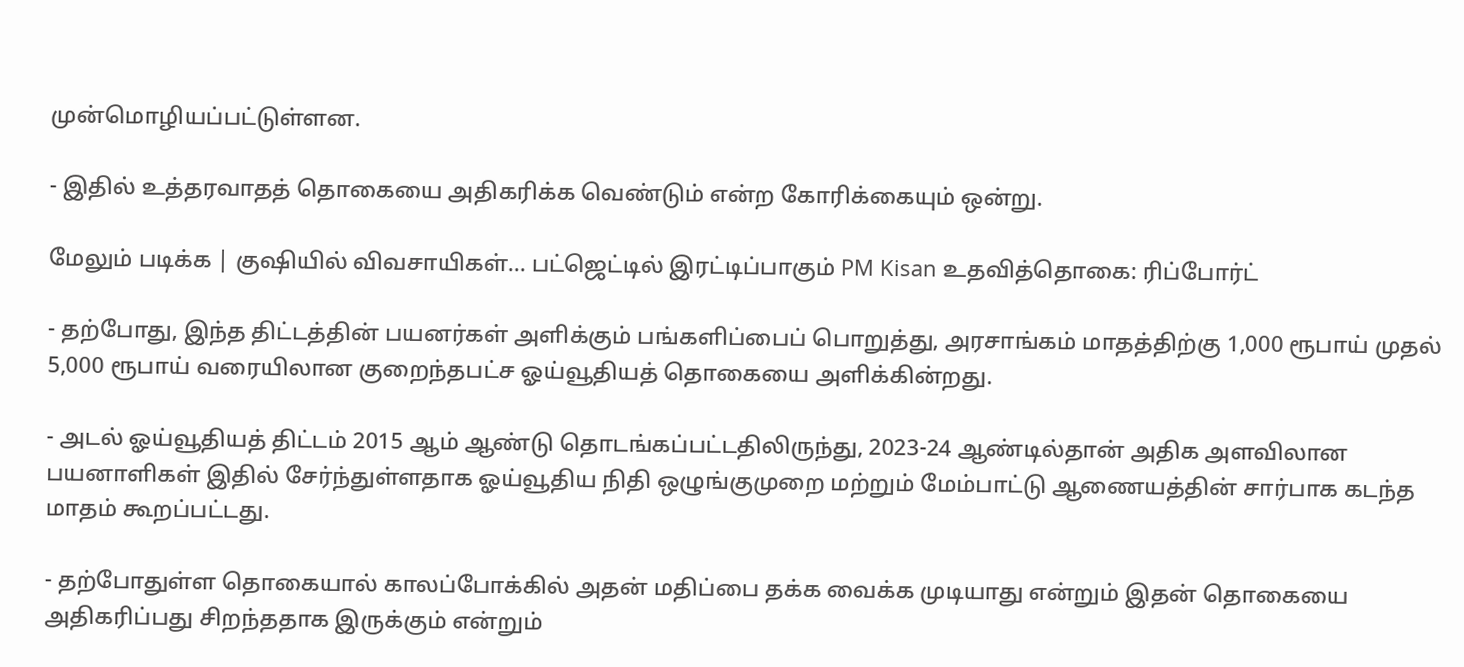முன்மொழியப்பட்டுள்ளன.

- இதில் உத்தரவாதத் தொகையை அதிகரிக்க வெண்டும் என்ற கோரிக்கையும் ஒன்று.

மேலும் படிக்க | குஷியில் விவசாயிகள்... பட்ஜெட்டில் இரட்டிப்பாகும் PM Kisan உதவித்தொகை: ரிப்போர்ட்

- தற்போது, இந்த திட்டத்தின் பயனர்கள் அளிக்கும் பங்களிப்பைப் பொறுத்து, அரசாங்கம் மாதத்திற்கு 1,000 ரூபாய் முதல் 5,000 ரூபாய் வரையிலான குறைந்தபட்ச ஓய்வூதியத் தொகையை அளிக்கின்றது.

- அடல் ஓய்வூதியத் திட்டம் 2015 ஆம் ஆண்டு தொடங்கப்பட்டதிலிருந்து, 2023-24 ஆண்டில்தான் அதிக அளவிலான பயனாளிகள் இதில் சேர்ந்துள்ளதாக ஓய்வூதிய நிதி ஒழுங்குமுறை மற்றும் மேம்பாட்டு ஆணையத்தின் சார்பாக கடந்த மாதம் கூறப்பட்டது.

- தற்போதுள்ள தொகையால் காலப்போக்கில் அதன் மதிப்பை தக்க வைக்க முடியாது என்றும் இதன் தொகையை அதிகரிப்பது சிறந்ததாக இருக்கும் என்றும்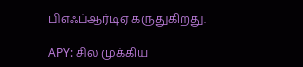பிஎஃப்ஆர்டிஏ கருதுகிறது.

APY: சில முக்கிய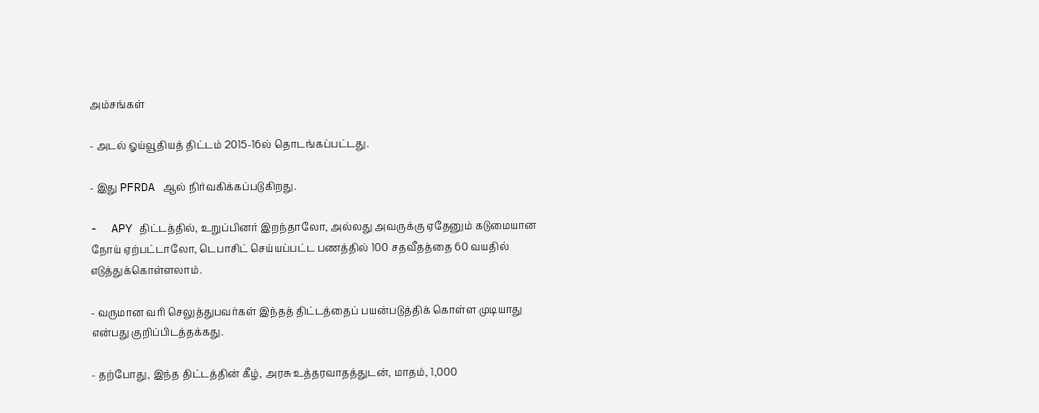அம்சங்கள்

- அடல் ஓய்வூதியத் திட்டம் 2015-16ல் தொடங்கப்பட்டது.

- இது PFRDA ஆல் நிர்வகிக்கப்படுகிறது.

-  APY திட்டத்தில், உறுப்பினர் இறந்தாலோ, அல்லது அவருக்கு ஏதேனும் கடுமையான நோய் ஏற்பட்டாலோ, டெபாசிட் செய்யப்பட்ட பணத்தில் 100 சதவீதத்தை 60 வயதில் எடுத்துக்கொள்ளலாம்.

- வருமான வரி செலுத்துபவர்கள் இந்தத் திட்டத்தைப் பயன்படுத்திக் கொள்ள முடியாது என்பது குறிப்பிடத்தக்கது.

- தற்போது, இந்த திட்டத்தின் கீழ், அரசு உத்தரவாதத்துடன், மாதம், 1,000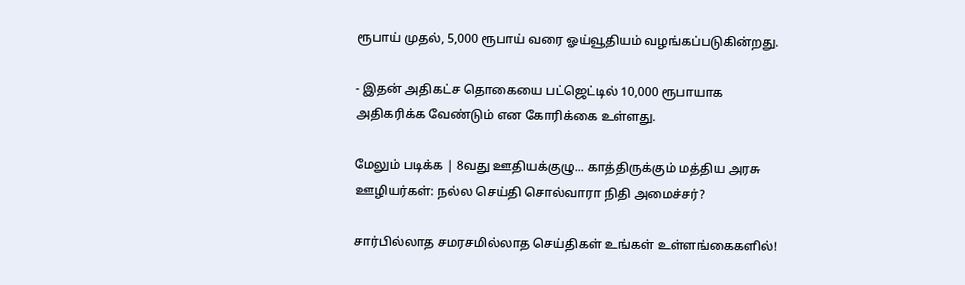ரூபாய் முதல், 5,000 ரூபாய் வரை ஓய்வூதியம் வழங்கப்படுகின்றது.

- இதன் அதிகட்ச தொகையை பட்ஜெட்டில் 10,000 ரூபாயாக அதிகரிக்க வேண்டும் என கோரிக்கை உள்ளது.

மேலும் படிக்க | 8வது ஊதியக்குழு... காத்திருக்கும் மத்திய அரசு ஊழியர்கள்: நல்ல செய்தி சொல்வாரா நிதி அமைச்சர்?

சார்பில்லாத சமரசமில்லாத செய்திகள் உங்கள் உள்ளங்கைகளில்!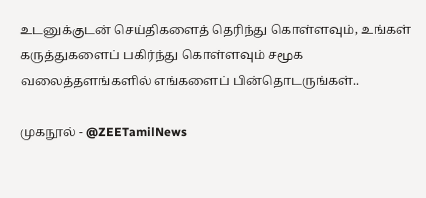உடனுக்குடன் செய்திகளைத் தெரிந்து கொள்ளவும், உங்கள் கருத்துகளைப் பகிர்ந்து கொள்ளவும் சமூக வலைத்தளங்களில் எங்களைப் பின்தொடருங்கள்..

முகநூல் - @ZEETamilNews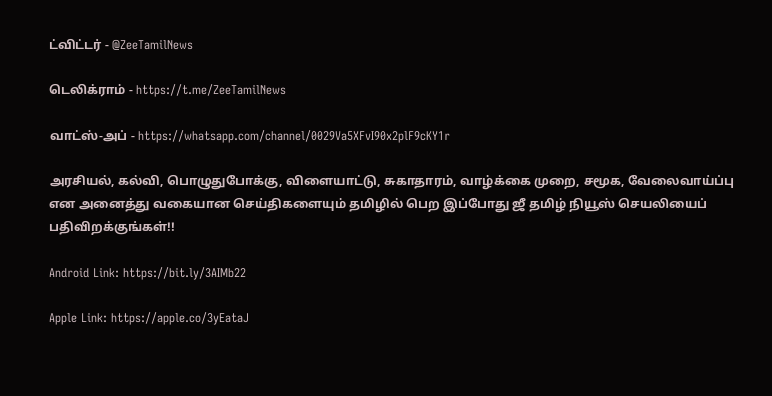ட்விட்டர் - @ZeeTamilNews

டெலிக்ராம் - https://t.me/ZeeTamilNews

வாட்ஸ்-அப் - https://whatsapp.com/channel/0029Va5XFvI90x2plF9cKY1r

அரசியல், கல்வி, பொழுதுபோக்கு, விளையாட்டு, சுகாதாரம், வாழ்க்கை முறை, சமூக, வேலைவாய்ப்பு என அனைத்து வகையான செய்திகளையும் தமிழில் பெற இப்போது ஜீ தமிழ் நியூஸ் செயலியைப் பதிவிறக்குங்கள்!!

Android Link: https://bit.ly/3AIMb22

Apple Link: https://apple.co/3yEataJ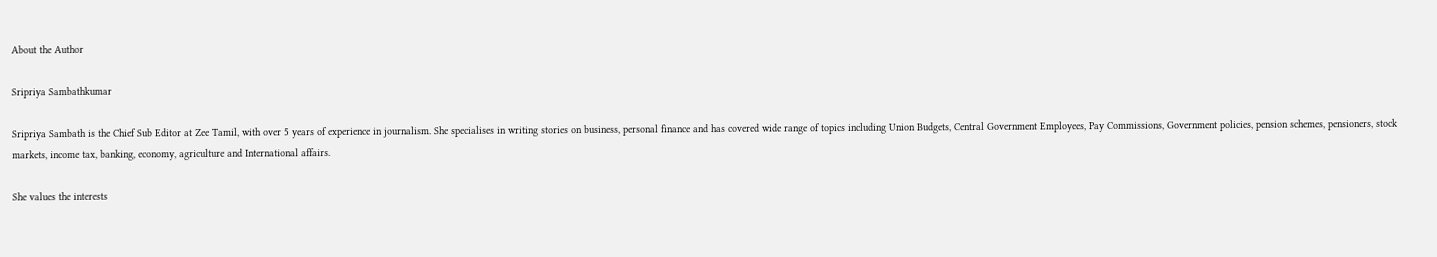About the Author

Sripriya Sambathkumar

Sripriya Sambath is the Chief Sub Editor at Zee Tamil, with over 5 years of experience in journalism. She specialises in writing stories on business, personal finance and has covered wide range of topics including Union Budgets, Central Government Employees, Pay Commissions, Government policies, pension schemes, pensioners, stock markets, income tax, banking, economy, agriculture and International affairs.

She values the interests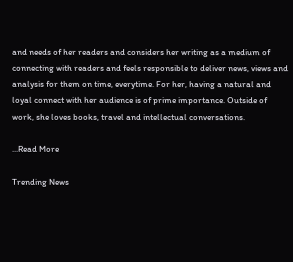and needs of her readers and considers her writing as a medium of connecting with readers and feels responsible to deliver news, views and analysis for them on time, everytime. For her, having a natural and loyal connect with her audience is of prime importance. Outside of work, she loves books, travel and intellectual conversations.

...Read More

Trending News